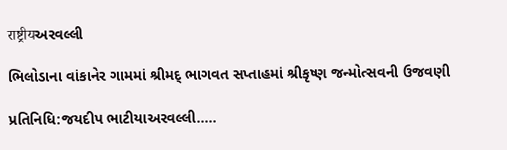राष्ट्रीयઅરવલ્લી

ભિલોડાના વાંકાનેર ગામમાં શ્રીમદ્ ભાગવત સપ્તાહમાં શ્રીકૃષ્ણ જન્મોત્સવની ઉજવણી

પ્રતિનિધિ:જયદીપ ભાટીયાઅરવલ્લી…..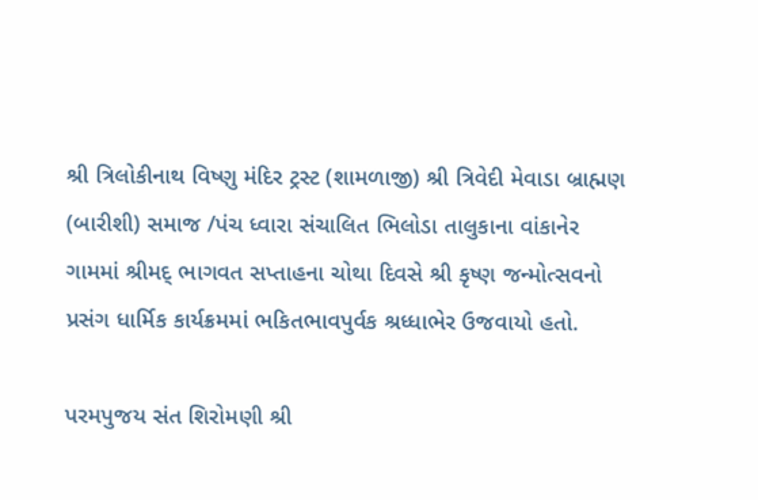શ્રી ત્રિલોકીનાથ વિષ્ણુ મંદિર ટ્રસ્ટ (શામળાજી) શ્રી ત્રિવેદી મેવાડા બ્રાહ્મણ (બારીશી) સમાજ /પંચ ધ્વારા સંચાલિત ભિલોડા તાલુકાના વાંકાનેર ગામમાં શ્રીમદ્ ભાગવત સપ્તાહના ચોથા દિવસે શ્રી કૃષ્ણ જન્મોત્સવનો પ્રસંગ ધાર્મિક કાર્યક્રમમાં ભકિતભાવપુર્વક શ્રધ્ધાભેર ઉજવાયો હતો.

પરમપુજય સંત શિરોમણી શ્રી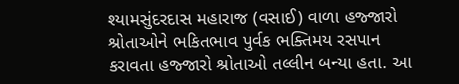શ્યામસુંદરદાસ મહારાજ (વસાઈ) વાળા હજ્જારો શ્રોતાઓને ભકિતભાવ પુર્વક ભક્તિમય રસપાન કરાવતા હજ્જારો શ્રોતાઓ તલ્લીન બન્યા હતા. આ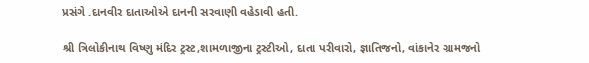પ્રસંગે .દાનવીર દાતાઓએ દાનની સરવાણી વહેડાવી હતી.

શ્રી ત્રિલોકીનાથ વિષ્ણુ મંદિર ટ્રસ્ટ,શામળાજીના ટ્રસ્ટીઓ, દાતા પરીવારો, જ્ઞાતિજનો, વાંકાનેર ગ્રામજનો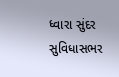ધ્વારા સુંદર સુવિધાસભર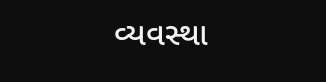વ્યવસ્થા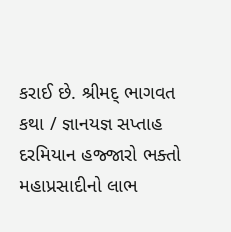કરાઈ છે. શ્રીમદ્ ભાગવત કથા / જ્ઞાનયજ્ઞ સપ્તાહ દરમિયાન હજ્જારો ભક્તો મહાપ્રસાદીનો લાભ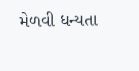મેળવી ધન્યતા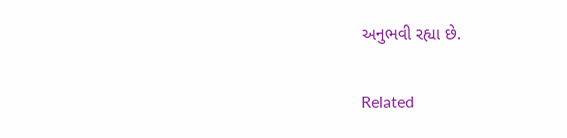અનુભવી રહ્યા છે.

Related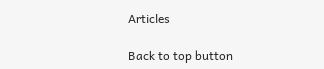Articles

Back to top button